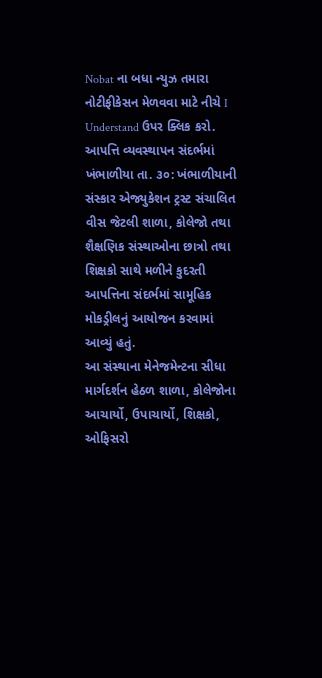Nobat ના બધા ન્યુઝ તમારા નોટીફીકેસન મેળવવા માટે નીચે I Understand ઉપર ક્લિક કરો.
આપત્તિ વ્યવસ્થાપન સંદર્ભમાં
ખંભાળીયા તા. ૩૦: ખંભાળીયાની સંસ્કાર એજ્યુકેશન ટ્રસ્ટ સંચાલિત વીસ જેટલી શાળા, કોલેજો તથા શૈક્ષણિક સંસ્થાઓના છાત્રો તથા શિક્ષકો સાથે મળીને કુદરતી આપત્તિના સંદર્ભમાં સામૂહિક મોકડ્રીલનું આયોજન કરવામાં આવ્યું હતું.
આ સંસ્થાના મેનેજમેન્ટના સીધા માર્ગદર્શન હેઠળ શાળા, કોલેજોના આચાર્યો, ઉપાચાર્યો, શિક્ષકો, ઓફિસરો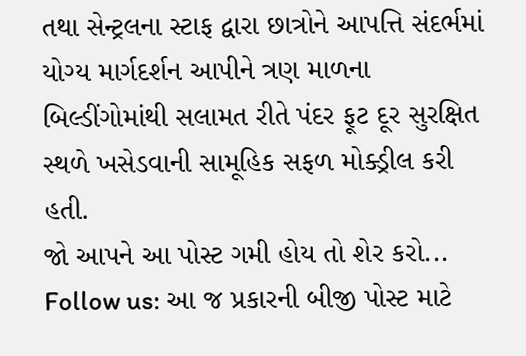તથા સેન્ટ્રલના સ્ટાફ દ્વારા છાત્રોને આપત્તિ સંદર્ભમાં યોગ્ય માર્ગદર્શન આપીને ત્રણ માળના બિલ્ડીંગોમાંથી સલામત રીતે પંદર ફૂટ દૂર સુરક્ષિત સ્થળે ખસેડવાની સામૂહિક સફળ મોક્ડ્રીલ કરી હતી.
જો આપને આ પોસ્ટ ગમી હોય તો શેર કરો...
Follow us: આ જ પ્રકારની બીજી પોસ્ટ માટે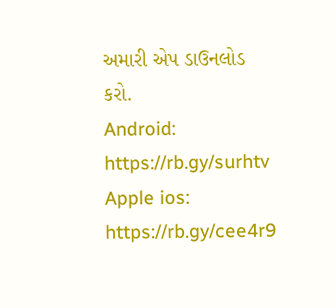અમારી એપ ડાઉનલોડ કરો.
Android: https://rb.gy/surhtv
Apple ios: https://rb.gy/cee4r9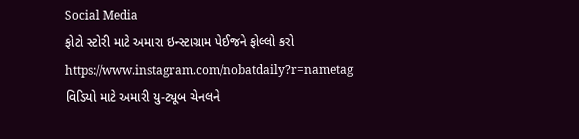Social Media
ફોટો સ્ટોરી માટે અમારા ઇન્સ્ટાગ્રામ પેઈજને ફોલ્લો કરો
https://www.instagram.com/nobatdaily?r=nametag
વિડિયો માટે અમારી યુ-ટ્યૂબ ચેનલને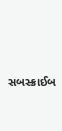સબસ્ક્રાઈબ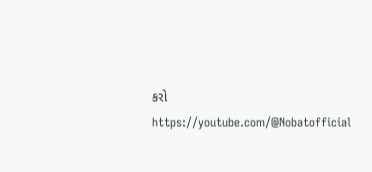કરો
https://youtube.com/@Nobatofficial